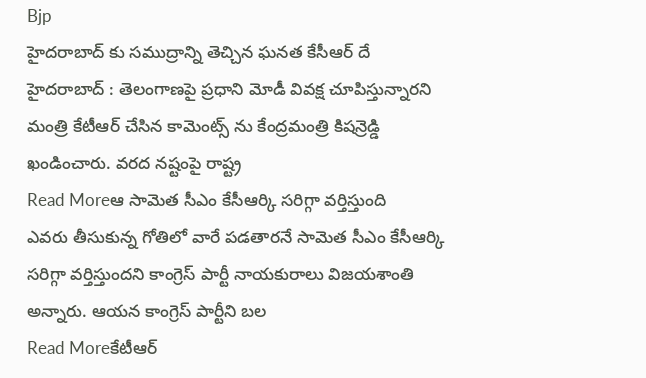Bjp
హైదరాబాద్ కు సముద్రాన్ని తెచ్చిన ఘనత కేసీఆర్ దే
హైదరాబాద్ : తెలంగాణపై ప్రధాని మోడీ వివక్ష చూపిస్తున్నారని మంత్రి కేటీఆర్ చేసిన కామెంట్స్ ను కేంద్రమంత్రి కిషన్రెడ్డి ఖండించారు. వరద నష్టంపై రాష్ట్ర
Read Moreఆ సామెత సీఎం కేసీఆర్కి సరిగ్గా వర్తిస్తుంది
ఎవరు తీసుకున్న గోతిలో వారే పడతారనే సామెత సీఎం కేసీఆర్కి సరిగ్గా వర్తిస్తుందని కాంగ్రెస్ పార్టీ నాయకురాలు విజయశాంతి అన్నారు. ఆయన కాంగ్రెస్ పార్టీని బల
Read Moreకేటీఆర్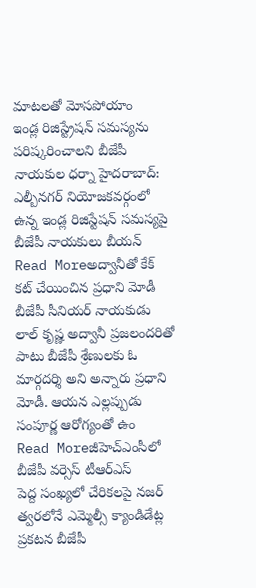మాటలతో మోసపోయాం
ఇండ్ల రిజిస్ట్రేషన్ సమస్యను పరిష్కరించాలని బీజేపీ నాయకుల ధర్నా హైదరాబాద్: ఎల్బీనగర్ నియోజకవర్గంలో ఉన్న ఇండ్ల రిజిస్టేషన్ సమస్యపై బీజేపీ నాయకులు బీయన్
Read Moreఅద్వానీతో కేక్ కట్ చేయించిన ప్రధాని మోడీ
బీజేపీ సీనియర్ నాయకుడు లాల్ కృష్ణ అద్వానీ ప్రజలందరితో పాటు బీజేపీ శ్రేణులకు ఓ మార్గదర్శి అని అన్నారు ప్రధాని మోడీ. ఆయన ఎల్లప్పుడు సంపూర్ణ ఆరోగ్యంతో ఉం
Read Moreజీహెచ్ఎంసీలో బీజేపీ వర్సెస్ టీఆర్ఎస్
పెద్ద సంఖ్యలో చేరికలపై నజర్ త్వరలోనే ఎమ్మెల్సీ క్యాండిడేట్ల ప్రకటన బీజేపీ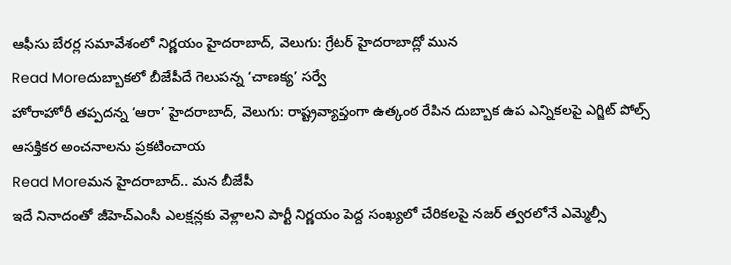ఆఫీసు బేరర్ల సమావేశంలో నిర్ణయం హైదరాబాద్, వెలుగు: గ్రేటర్ హైదరాబాద్లో మున
Read Moreదుబ్బాకలో బీజేపీదే గెలుపన్న ‘చాణక్య’ సర్వే
హోరాహోరీ తప్పదన్న ‘ఆరా’ హైదరాబాద్, వెలుగు: రాష్ట్రవ్యాప్తంగా ఉత్కంఠ రేపిన దుబ్బాక ఉప ఎన్నికలపై ఎగ్జిట్ పోల్స్ ఆసక్తికర అంచనాలను ప్రకటించాయ
Read Moreమన హైదరాబాద్.. మన బీజేపీ
ఇదే నినాదంతో జీహెచ్ఎంసీ ఎలక్షన్లకు వెళ్లాలని పార్టీ నిర్ణయం పెద్ద సంఖ్యలో చేరికలపై నజర్ త్వరలోనే ఎమ్మెల్సీ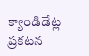క్యాండిడేట్ల ప్రకటన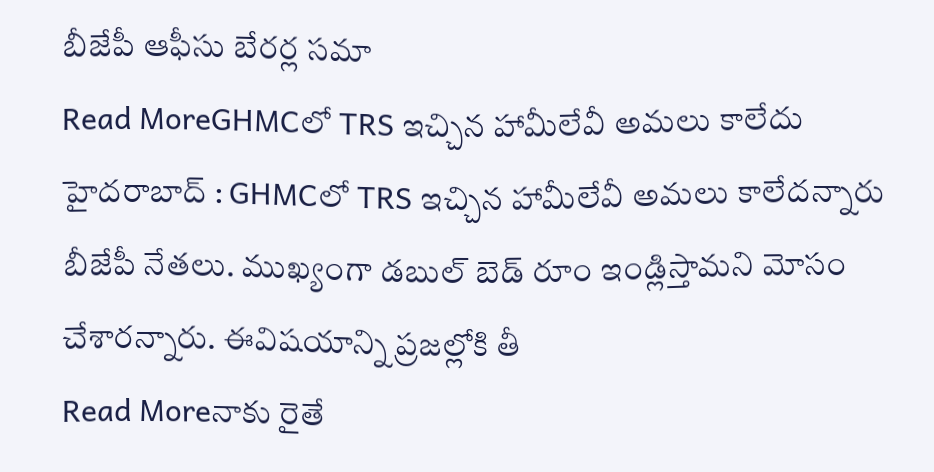బీజేపీ ఆఫీసు బేరర్ల సమా
Read MoreGHMCలో TRS ఇచ్చిన హామీలేవీ అమలు కాలేదు
హైదరాబాద్ : GHMCలో TRS ఇచ్చిన హామీలేవీ అమలు కాలేదన్నారు బీజేపీ నేతలు. ముఖ్యంగా డబుల్ బెడ్ రూం ఇండ్లిస్తామని మోసం చేశారన్నారు. ఈవిషయాన్ని ప్రజల్లోకి తీ
Read Moreనాకు రైతే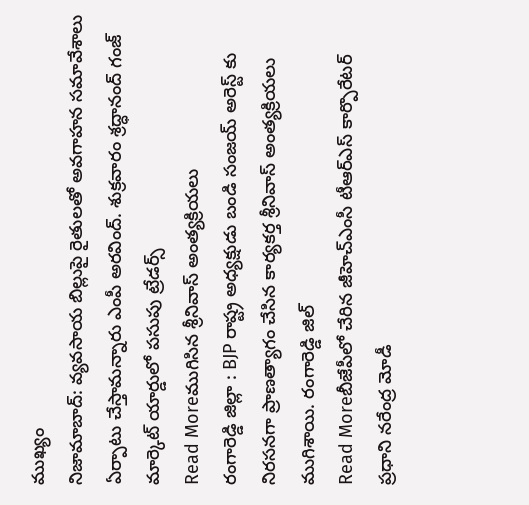ముఖ్యం
నిజామాబాద్: వ్యవసాయ బిల్లుపై రైతులతో అవగాహన సమావేశాలు ఏర్పాటు చేస్తామన్నారు ఎంపీ అరవింద్. శుక్రవారం శ్రద్ధానంద్ గంజ్ మార్కెట్ యార్డులో పసుపు ట్రేడర్స్
Read Moreముగిసిన శ్రీనివాస్ అంత్యక్రియలు
రంగారెడ్డి జిల్లా : BJP రాష్ట్ర అధ్యక్షుడు బండి సంజయ్ అరెస్ట్ కు నిరసనగా ప్రాణత్యాగం చేసిన కార్యకర్త శ్రీనివాస్ అంత్యక్రియలు ముగిశాయి. రంగారెడ్డి జిల్
Read Moreబీజేపీలో చేరిన జీహెచ్ఎంసీ టీఆర్ఎస్ కార్పొరేటర్
ప్రధాని నరేంద్ర మోడీ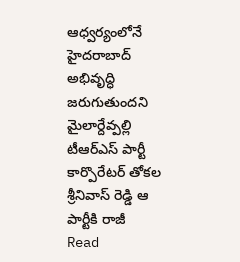ఆధ్వర్యంలోనే హైదరాబాద్ అభివృద్ధి జరుగుతుందని మైలార్దేవ్పల్లి టీఆర్ఎస్ పార్టీ కార్పొరేటర్ తోకల శ్రీనివాస్ రెడ్డి ఆ పార్టీకి రాజీ
Read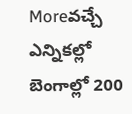Moreవచ్చే ఎన్నికల్లో బెంగాల్లో 200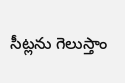సీట్లను గెలుస్తాం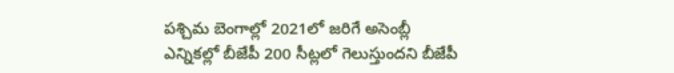పశ్చిమ బెంగాల్లో 2021లో జరిగే అసెంబ్లీ ఎన్నికల్లో బీజేపీ 200 సీట్లలో గెలుస్తుందని బీజేపీ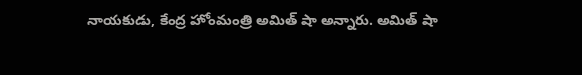నాయకుడు, కేంద్ర హోంమంత్రి అమిత్ షా అన్నారు. అమిత్ షా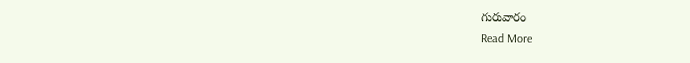గురువారం
Read More